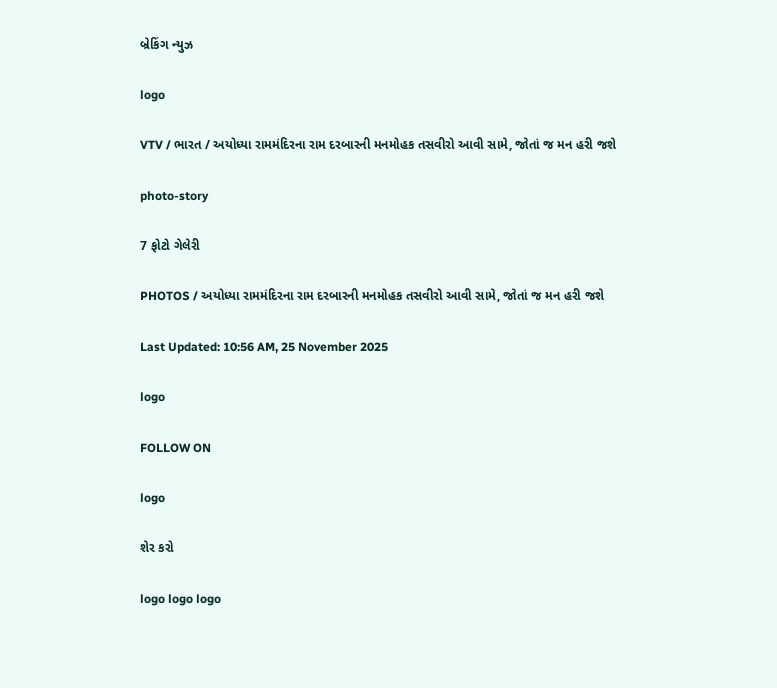બ્રેકિંગ ન્યુઝ

logo

VTV / ભારત / અયોધ્યા રામમંદિરના રામ દરબારની મનમોહક તસવીરો આવી સામે, જોતાં જ મન હરી જશે

photo-story

7 ફોટો ગેલેરી

PHOTOS / અયોધ્યા રામમંદિરના રામ દરબારની મનમોહક તસવીરો આવી સામે, જોતાં જ મન હરી જશે

Last Updated: 10:56 AM, 25 November 2025

logo

FOLLOW ON

logo

શેર કરો

logo logo logo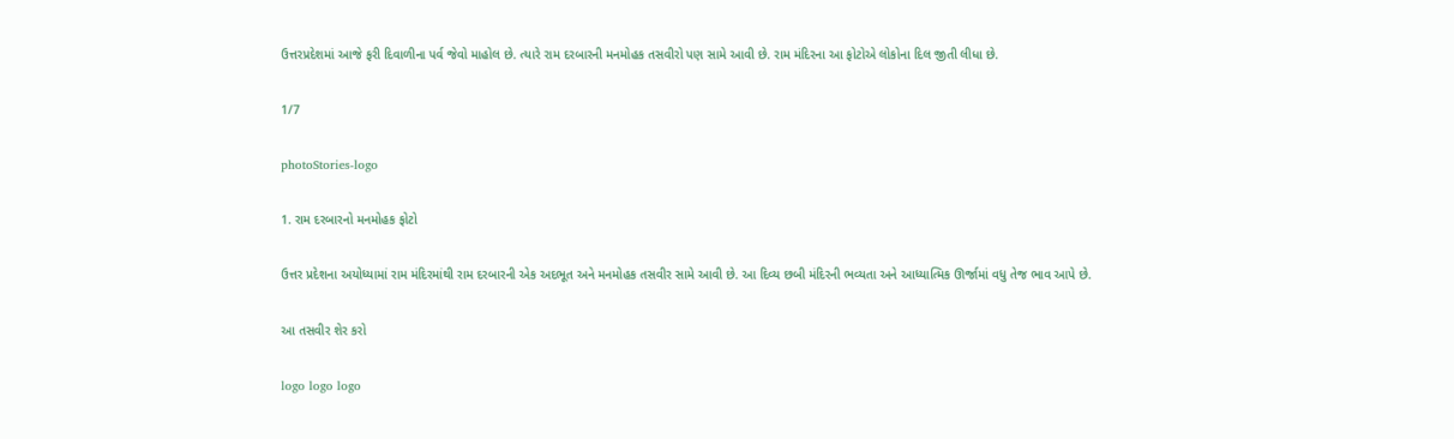ઉત્તરપ્રદેશમાં આજે ફરી દિવાળીના પર્વ જેવો માહોલ છે. ત્યારે રામ દરબારની મનમોહક તસવીરો પણ સામે આવી છે. રામ મંદિરના આ ફોટોએ લોકોના દિલ જીતી લીધા છે.

1/7

photoStories-logo

1. રામ દરબારનો મનમોહક ફોટો

ઉત્તર પ્રદેશના અયોધ્યામાં રામ મંદિરમાંથી રામ દરબારની એક અદભૂત અને મનમોહક તસવીર સામે આવી છે. આ દિવ્ય છબી મંદિરની ભવ્યતા અને આધ્યાત્મિક ઊર્જામાં વધુ તેજ ભાવ આપે છે.

આ તસવીર શેર કરો

logo logo logo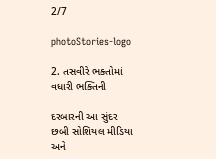2/7

photoStories-logo

2. તસવીરે ભક્તોમાં વધારી ભક્તિની

દરબારની આ સુંદર છબી સોશિયલ મીડિયા અને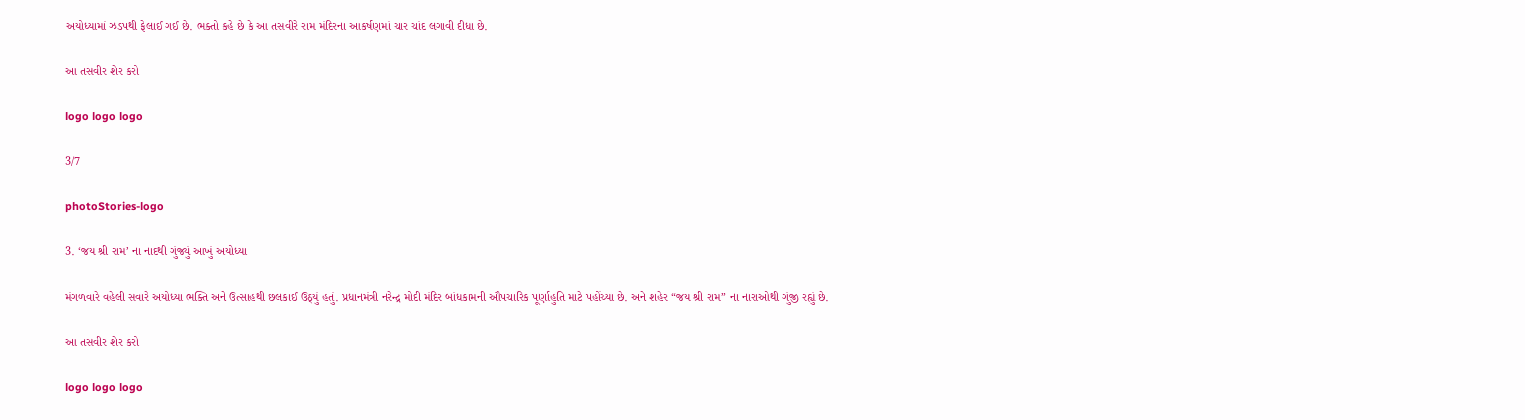અયોધ્યામાં ઝડપથી ફેલાઈ ગઈ છે. ભક્તો કહે છે કે આ તસવીરે રામ મંદિરના આકર્ષણમાં ચાર ચાંદ લગાવી દીધા છે.

આ તસવીર શેર કરો

logo logo logo

3/7

photoStories-logo

3. ‘જય શ્રી રામ’ ના નાદથી ગુંજ્યું આખું અયોધ્યા

મંગળવારે વહેલી સવારે અયોધ્યા ભક્તિ અને ઉત્સાહથી છલકાઈ ઉઠ્યું હતું. પ્રધાનમંત્રી નરેન્દ્ર મોદી મંદિર બાંધકામની ઔપચારિક પૂર્ણાહુતિ માટે પહોંચ્યા છે. અને શહેર “જય શ્રી રામ” ના નારાઓથી ગુંજી રહ્યું છે.

આ તસવીર શેર કરો

logo logo logo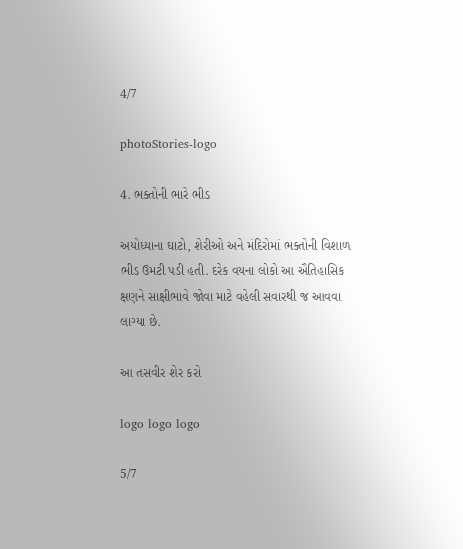4/7

photoStories-logo

4. ભક્તોની ભારે ભીડ

અયોધ્યાના ઘાટો, શેરીઓ અને મંદિરોમાં ભક્તોની વિશાળ ભીડ ઉમટી પડી હતી. દરેક વયના લોકો આ ઐતિહાસિક ક્ષણને સાક્ષીભાવે જોવા માટે વહેલી સવારથી જ આવવા લાગ્યા છે.

આ તસવીર શેર કરો

logo logo logo

5/7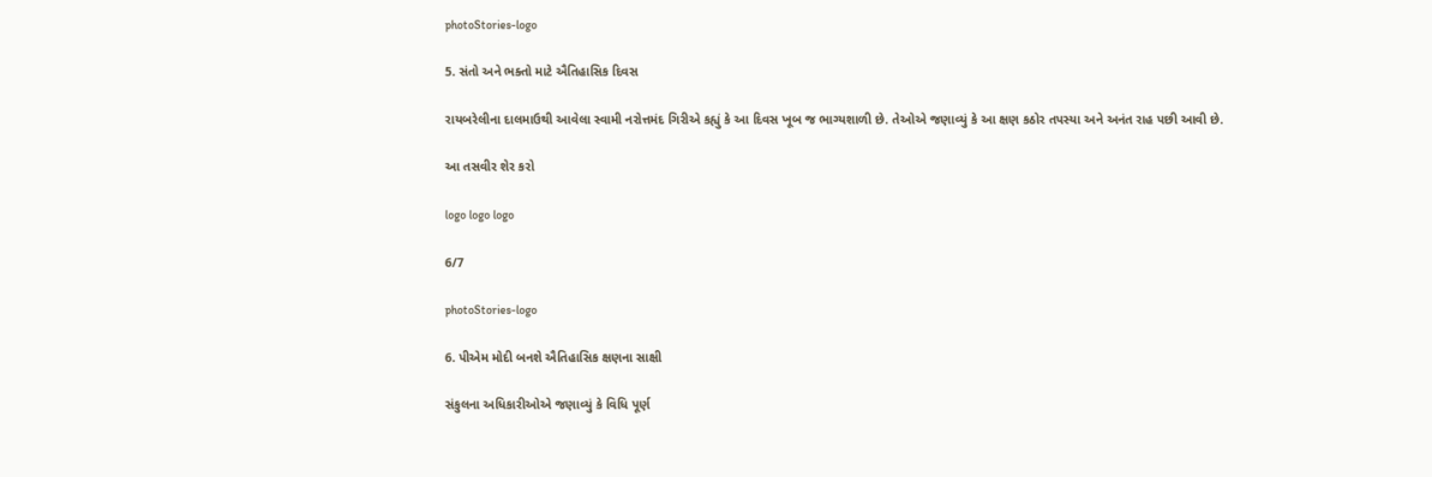photoStories-logo

5. સંતો અને ભક્તો માટે ઐતિહાસિક દિવસ

રાયબરેલીના દાલમાઉથી આવેલા સ્વામી નરોત્તમંદ ગિરીએ કહ્યું કે આ દિવસ ખૂબ જ ભાગ્યશાળી છે. તેઓએ જણાવ્યું કે આ ક્ષણ કઠોર તપસ્યા અને અનંત રાહ પછી આવી છે.

આ તસવીર શેર કરો

logo logo logo

6/7

photoStories-logo

6. પીએમ મોદી બનશે ઐતિહાસિક ક્ષણના સાક્ષી

સંકુલના અધિકારીઓએ જણાવ્યું કે વિધિ પૂર્ણ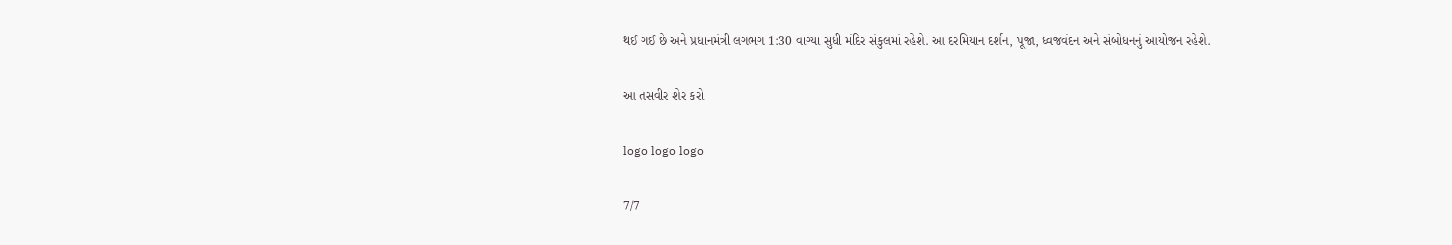થઈ ગઈ છે અને પ્રધાનમંત્રી લગભગ 1:30 વાગ્યા સુધી મંદિર સંકુલમાં રહેશે. આ દરમિયાન દર્શન, પૂજા, ધ્વજવંદન અને સંબોધનનું આયોજન રહેશે.

આ તસવીર શેર કરો

logo logo logo

7/7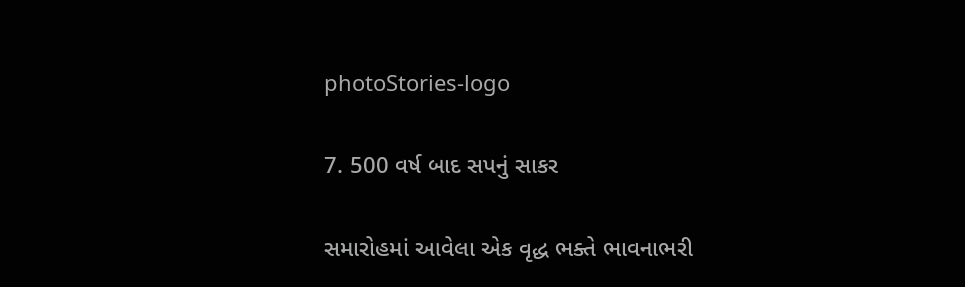photoStories-logo

7. 500 વર્ષ બાદ સપનું સાકર

સમારોહમાં આવેલા એક વૃદ્ધ ભક્તે ભાવનાભરી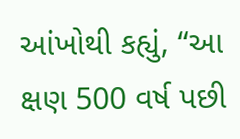આંખોથી કહ્યું, “આ ક્ષણ 500 વર્ષ પછી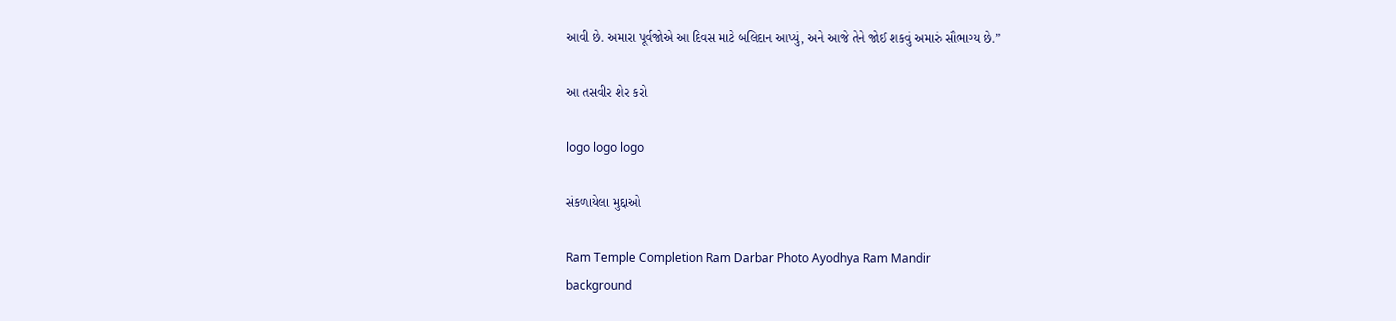આવી છે. અમારા પૂર્વજોએ આ દિવસ માટે બલિદાન આપ્યું, અને આજે તેને જોઈ શકવું અમારું સૌભાગ્ય છે.”

આ તસવીર શેર કરો

logo logo logo

સંકળાયેલા મુદ્દાઓ

Ram Temple Completion Ram Darbar Photo Ayodhya Ram Mandir
background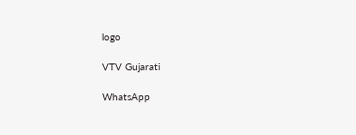logo

VTV Gujarati

WhatsApp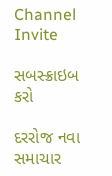Channel Invite

સબસ્ક્રાઇબ કરો

દરરોજ નવા સમાચાર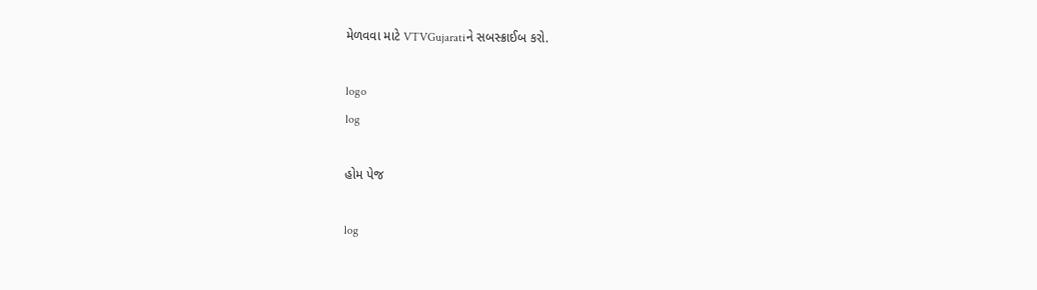મેળવવા માટે VTVGujaratiને સબસ્ક્રાઈબ કરો.

logo
log

હોમ પેજ

log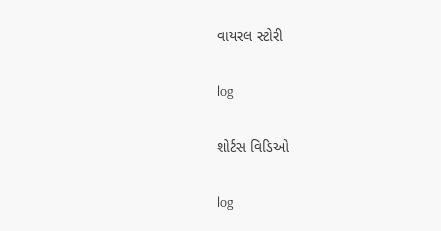વાયરલ સ્ટોરી

log

શોર્ટસ વિડિઓ

log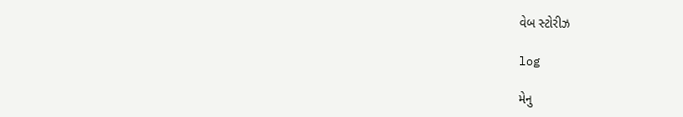વેબ સ્ટોરીઝ

log

મેનુ